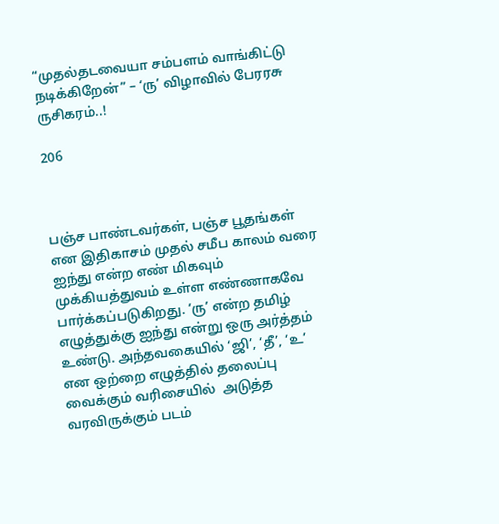“முதல்தடவையா சம்பளம் வாங்கிட்டு நடிக்கிறேன்” – ‘ரு’ விழாவில் பேரரசு ருசிகரம்..!

206



பஞ்ச பாண்டவர்கள், பஞ்ச பூதங்கள் என இதிகாசம் முதல் சமீப காலம் வரை ஐந்து என்ற எண் மிகவும் முக்கியத்துவம் உள்ள எண்ணாகவே பார்க்கப்படுகிறது. ‘ரு’ என்ற தமிழ் எழுத்துக்கு ஐந்து என்று ஒரு அர்த்தம் உண்டு. அந்தவகையில் ‘ஜி’, ‘தீ’, ‘உ’ என ஒற்றை எழுத்தில் தலைப்பு வைக்கும் வரிசையில்  அடுத்த வரவிருக்கும் படம்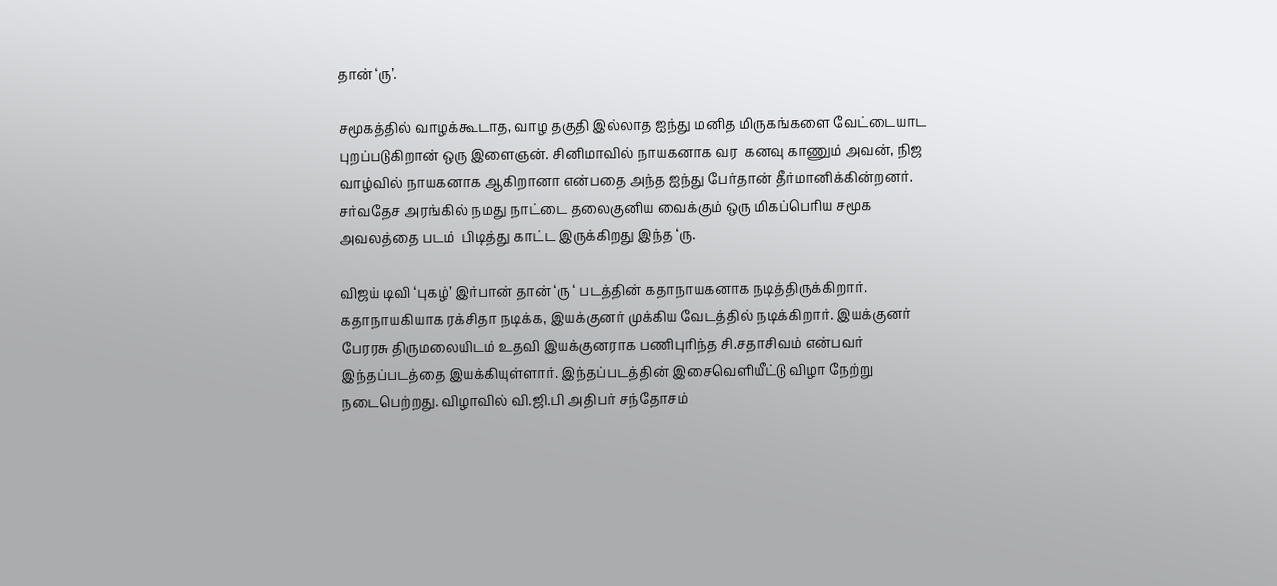தான் ‘ரு’.

சமூகத்தில் வாழக்கூடாத, வாழ தகுதி இல்லாத ஐந்து மனித மிருகங்களை வேட்டையாட புறப்படுகிறான் ஒரு இளைஞன். சினிமாவில் நாயகனாக வர  கனவு காணும் அவன், நிஜ வாழ்வில் நாயகனாக ஆகிறானா என்பதை அந்த ஐந்து பேர்தான் தீர்மானிக்கின்றனர். சர்வதேச அரங்கில் நமது நாட்டை தலைகுனிய வைக்கும் ஒரு மிகப்பெரிய சமூக அவலத்தை படம்  பிடித்து காட்ட இருக்கிறது இந்த ‘ரு.

விஜய் டிவி ‘புகழ்’ இர்பான் தான் ‘ரு ‘ படத்தின் கதாநாயகனாக நடித்திருக்கிறார். கதாநாயகியாக ரக்சிதா நடிக்க, இயக்குனர் முக்கிய வேடத்தில் நடிக்கிறார். இயக்குனர் பேரரசு திருமலையிடம் உதவி இயக்குனராக பணிபுரிந்த சி.சதாசிவம் என்பவர் இந்தப்படத்தை இயக்கியுள்ளார். இந்தப்படத்தின் இசைவெளியீட்டு விழா நேற்று நடைபெற்றது. விழாவில் வி.ஜி.பி அதிபர் சந்தோசம்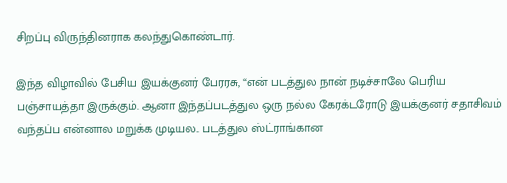சிறப்பு விருந்தினராக கலந்துகொண்டார்.

இந்த விழாவில் பேசிய இயக்குனர் பேரரசு, “என் படத்துல நான் நடிச்சாலே பெரிய பஞ்சாயத்தா இருக்கும். ஆனா இந்தப்படத்துல ஒரு நல்ல கேரக்டரோடு இயக்குனர் சதாசிவம் வந்தப்ப என்னால மறுக்க முடியல.. படத்துல ஸ்ட்ராங்கான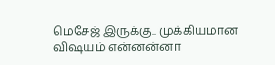மெசேஜ் இருக்கு.. முக்கியமான விஷயம் என்னன்னா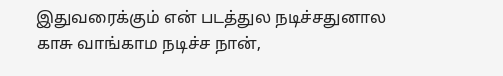இதுவரைக்கும் என் படத்துல நடிச்சதுனால காசு வாங்காம நடிச்ச நான்,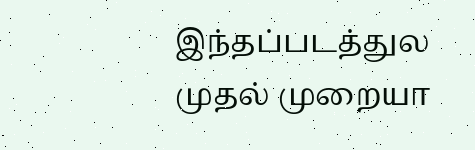இந்தப்படத்துல முதல் முறையா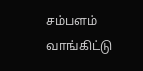சம்பளம் வாங்கிட்டு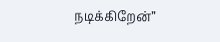நடிக்கிறேன்”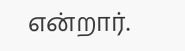என்றார்.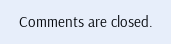Comments are closed.